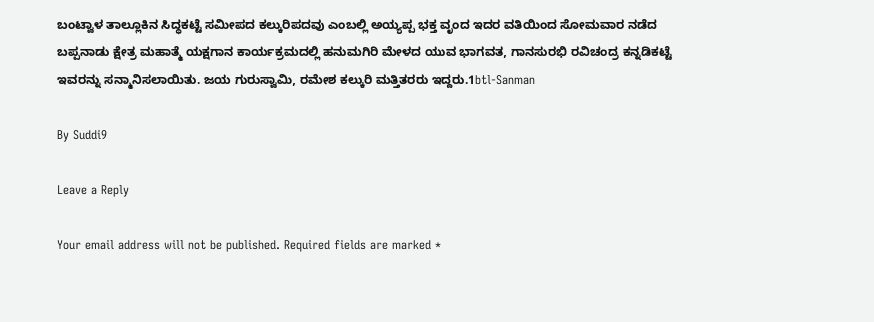ಬಂಟ್ವಾಳ ತಾಲ್ಲೂಕಿನ ಸಿದ್ಧಕಟ್ಟೆ ಸಮೀಪದ ಕಲ್ಕುರಿಪದವು ಎಂಬಲ್ಲಿ ಅಯ್ಯಪ್ಪ ಭಕ್ತ ವೃಂದ ಇದರ ವತಿಯಿಂದ ಸೋಮವಾರ ನಡೆದ ಬಪ್ಪನಾಡು ಕ್ಷೇತ್ರ ಮಹಾತ್ಮೆ ಯಕ್ಷಗಾನ ಕಾರ್ಯಕ್ರಮದಲ್ಲಿ ಹನುಮಗಿರಿ ಮೇಳದ ಯುವ ಭಾಗವತ, ಗಾನಸುರಭಿ ರವಿಚಂದ್ರ ಕನ್ನಡಿಕಟ್ಟೆ ಇವರನ್ನು ಸನ್ಮಾನಿಸಲಾಯಿತು. ಜಯ ಗುರುಸ್ವಾಮಿ, ರಮೇಶ ಕಲ್ಕುರಿ ಮತ್ತಿತರರು ಇದ್ದರು.1btl-Sanman

By Suddi9

Leave a Reply

Your email address will not be published. Required fields are marked *